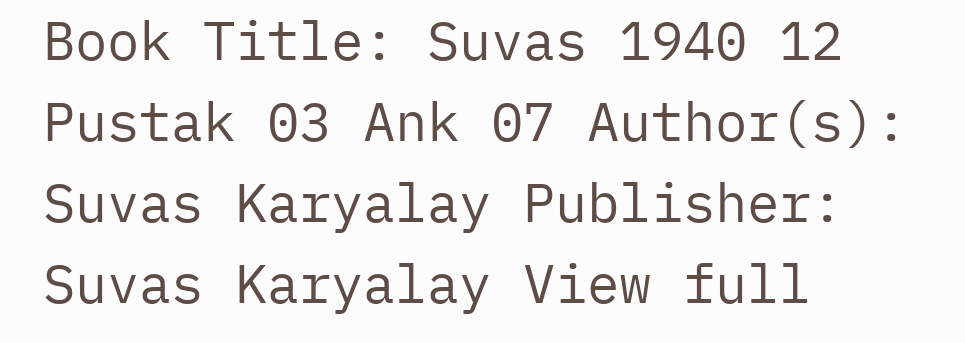Book Title: Suvas 1940 12 Pustak 03 Ank 07 Author(s): Suvas Karyalay Publisher: Suvas Karyalay View full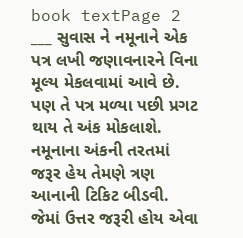book textPage 2
___ સુવાસ ને નમૂનાને એક પત્ર લખી જણાવનારને વિના મૂલ્ય મેકલવામાં આવે છે. પણ તે પત્ર મળ્યા પછી પ્રગટ થાય તે અંક મોકલાશે. નમૂનાના અંકની તરતમાં જરૂર હેય તેમણે ત્રણ આનાની ટિકિટ બીડવી. જેમાં ઉત્તર જરૂરી હોય એવા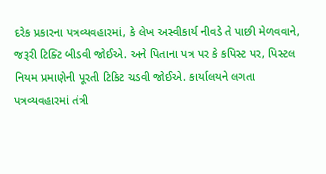દરેક પ્રકારના પત્રવ્યવહારમાં, કે લેખ અસ્વીકાર્ય નીવડે તે પાછી મેળવવાને, જરૂરી ટિક્ટિ બીડવી જોઈએ. અને પિતાના પત્ર પર કે કપિસ્ટ પર, પિસ્ટલ નિયમ પ્રમાણેની પૂરતી ટિકિટ ચડવી જોઈએ. કાર્યાલયને લગતા પત્રવ્યવહારમાં તંત્રી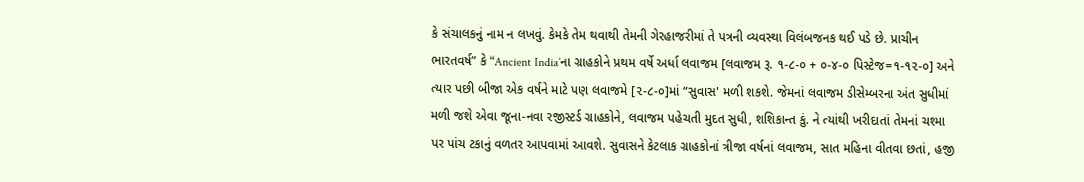કે સંચાલકનું નામ ન લખવું. કેમકે તેમ થવાથી તેમની ગેરહાજરીમાં તે પત્રની વ્યવસ્થા વિલંબજનક થઈ પડે છે. પ્રાચીન ભારતવર્ષ” કે “Ancient India’ના ગ્રાહકોને પ્રથમ વર્ષે અર્ધા લવાજમ [લવાજમ રૂ. ૧-૮-૦ + ૦-૪-૦ પિસ્ટેજ=૧-૧૨-૦] અને ત્યાર પછી બીજા એક વર્ષને માટે પણ લવાજમે [૨-૮-૦]માં “સુવાસ' મળી શકશે. જેમનાં લવાજમ ડીસેમ્બરના અંત સુધીમાં મળી જશે એવા જૂના-નવા રજીસ્ટર્ડ ગ્રાહકોને, લવાજમ પહેચતી મુદત સુધી, શશિકાન્ત કું. ને ત્યાંથી ખરીદાતાં તેમનાં ચશ્મા પર પાંચ ટકાનું વળતર આપવામાં આવશે. સુવાસને કેટલાક ગ્રાહકોનાં ત્રીજા વર્ષનાં લવાજમ, સાત મહિના વીતવા છતાં, હજી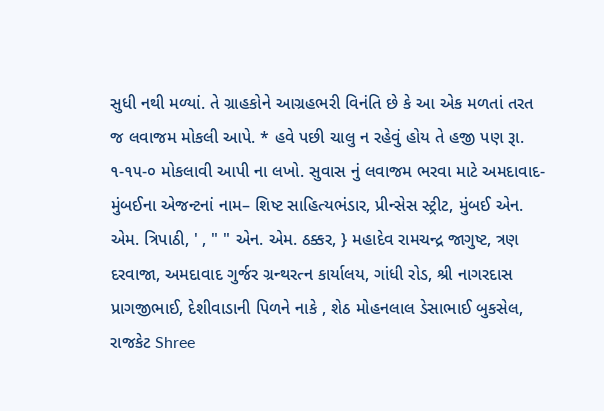સુધી નથી મળ્યાં. તે ગ્રાહકોને આગ્રહભરી વિનંતિ છે કે આ એક મળતાં તરત જ લવાજમ મોકલી આપે. * હવે પછી ચાલુ ન રહેવું હોય તે હજી પણ રૂા. ૧-૧૫-૦ મોકલાવી આપી ના લખો. સુવાસ નું લવાજમ ભરવા માટે અમદાવાદ-મુંબઈના એજન્ટનાં નામ– શિષ્ટ સાહિત્યભંડાર, પ્રીન્સેસ સ્ટ્રીટ, મુંબઈ એન. એમ. ત્રિપાઠી, ' , " " એન. એમ. ઠક્કર, } મહાદેવ રામચન્દ્ર જાગુષ્ટ, ત્રણ દરવાજા, અમદાવાદ ગુર્જર ગ્રન્થરત્ન કાર્યાલય, ગાંધી રોડ, શ્રી નાગરદાસ પ્રાગજીભાઈ, દેશીવાડાની પિળને નાકે , શેઠ મોહનલાલ ડેસાભાઈ બુકસેલ, રાજકેટ Shree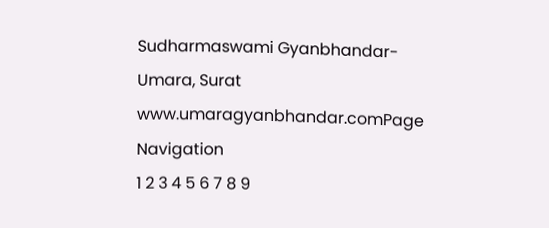Sudharmaswami Gyanbhandar-Umara, Surat www.umaragyanbhandar.comPage Navigation
1 2 3 4 5 6 7 8 9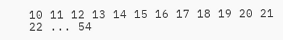10 11 12 13 14 15 16 17 18 19 20 21 22 ... 54